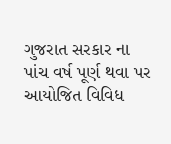ગુજરાત સરકાર ના પાંચ વર્ષ પૂર્ણ થવા પર આયોજિત વિવિધ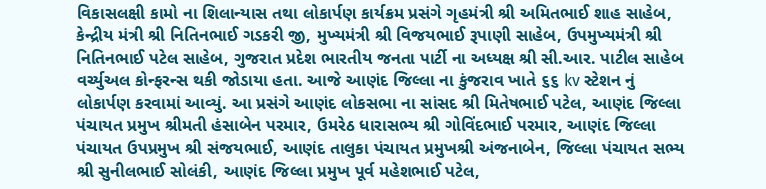વિકાસલક્ષી કામો ના શિલાન્યાસ તથા લોકાર્પણ કાર્યક્રમ પ્રસંગે ગૃહમંત્રી શ્રી અમિતભાઈ શાહ સાહેબ, કેન્દ્રીય મંત્રી શ્રી નિતિનભાઈ ગડકરી જી, મુખ્યમંત્રી શ્રી વિજયભાઈ રૂપાણી સાહેબ, ઉપમુખ્યમંત્રી શ્રી નિતિનભાઈ પટેલ સાહેબ, ગુજરાત પ્રદેશ ભારતીય જનતા પાર્ટી ના અધ્યક્ષ શ્રી સી.આર. પાટીલ સાહેબ વર્ચ્યુઅલ કોન્ફરન્સ થકી જોડાયા હતા. આજે આણંદ જિલ્લા ના કુંજરાવ ખાતે ૬૬ kv સ્ટેશન નું લોકાર્પણ કરવામાં આવ્યું. આ પ્રસંગે આણંદ લોકસભા ના સાંસદ શ્રી મિતેષભાઈ પટેલ, આણંદ જિલ્લા પંચાયત પ્રમુખ શ્રીમતી હંસાબેન પરમાર, ઉમરેઠ ધારાસભ્ય શ્રી ગોવિંદભાઈ પરમાર, આણંદ જિલ્લા પંચાયત ઉપપ્રમુખ શ્રી સંજયભાઈ, આણંદ તાલુકા પંચાયત પ્રમુખશ્રી અંજનાબેન, જિલ્લા પંચાયત સભ્ય શ્રી સુનીલભાઈ સોલંકી, આણંદ જિલ્લા પ્રમુખ પૂર્વ મહેશભાઈ પટેલ,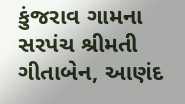કુંજરાવ ગામના સરપંચ શ્રીમતી ગીતાબેન, આણંદ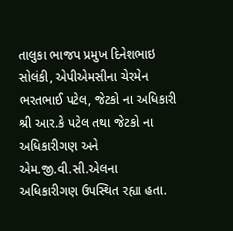તાલુકા ભાજપ પ્રમુખ દિનેશભાઇ સોલંકી, એપીએમસીના ચેરમેન ભરતભાઈ પટેલ, જેટકો ના અધિકારી શ્રી આર.કે પટેલ તથા જેટકો ના અધિકારીગણ અને એમ.જી.વી.સી.એલના અધિકારીગણ ઉપસ્થિત રહ્યા હતા.